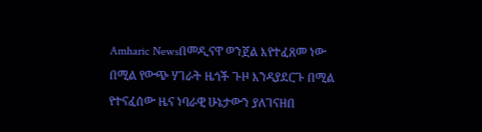Amharic Newsበመዲናዋ ወንጀል እየተፈጸመ ነው በሚል የውጭ ሃገራት ዜጎች ጉዞ እንዳያደርጉ በሚል የተናፈሰው ዜና ነባራዊ ሁኔታውን ያለገናዘበ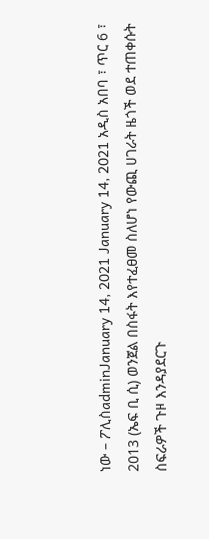ነው – ፖሊስadminJanuary 14, 2021 January 14, 2021 አዲስ አበባ ፣ ጥር 6 ፣ 2013 (ኤፍ ቢ ሲ) ወንጀል በስፋት እየተፈፀመ ስለሆነ የውጪ ሀገራት ዜጎች ወደ ተጠቀሱት ስፍራዎች ጉዞ እንዳያደርጉ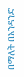በማለት በአንዳንድ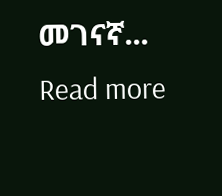መገናኛ... Read more